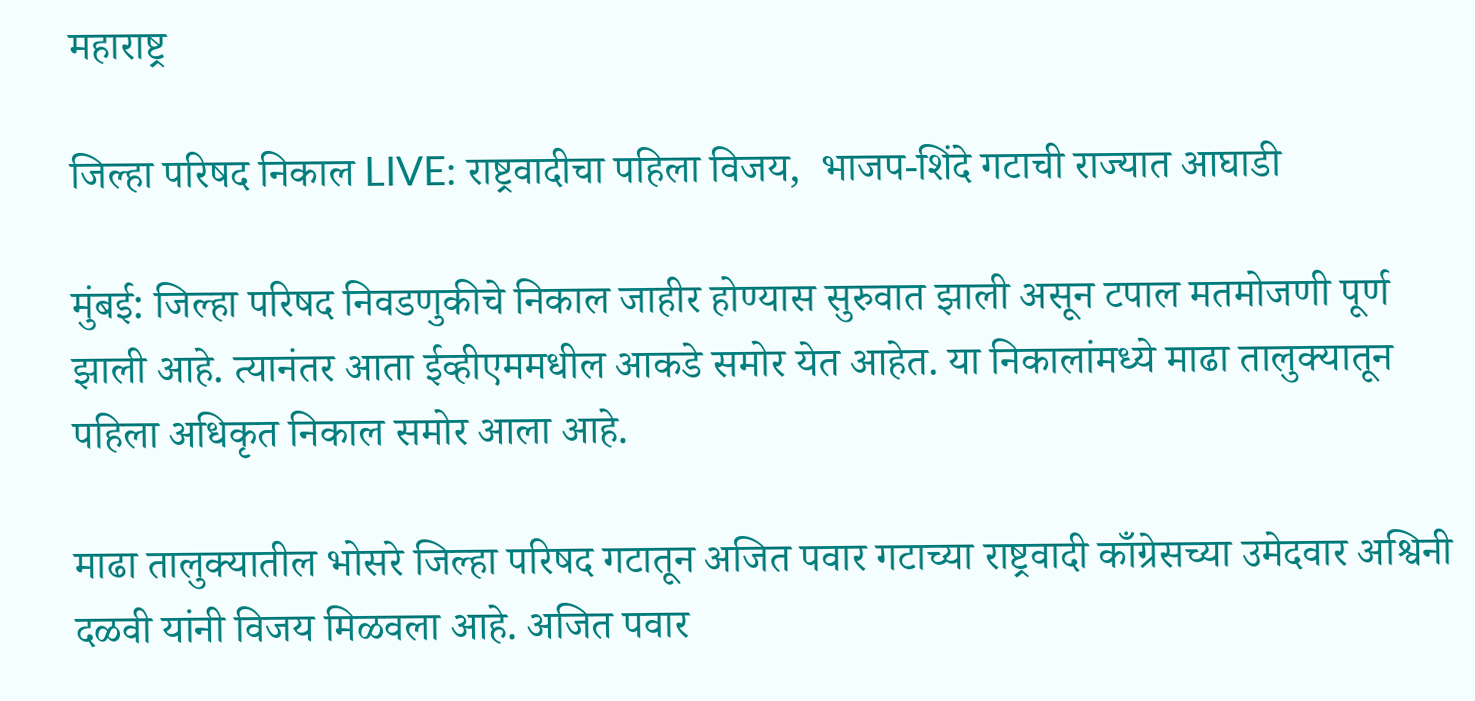महाराष्ट्र

जिल्हा परिषद निकाल LIVE: राष्ट्रवादीचा पहिला विजय,  भाजप-शिंदे गटाची राज्यात आघाडी

मुंबई: जिल्हा परिषद निवडणुकीचे निकाल जाहीर होण्यास सुरुवात झाली असून टपाल मतमोजणी पूर्ण झाली आहे. त्यानंतर आता ईव्हीएममधील आकडे समोर येत आहेत. या निकालांमध्ये माढा तालुक्यातून पहिला अधिकृत निकाल समोर आला आहे.

माढा तालुक्यातील भोसरे जिल्हा परिषद गटातून अजित पवार गटाच्या राष्ट्रवादी काँग्रेसच्या उमेदवार अश्विनी दळवी यांनी विजय मिळवला आहे. अजित पवार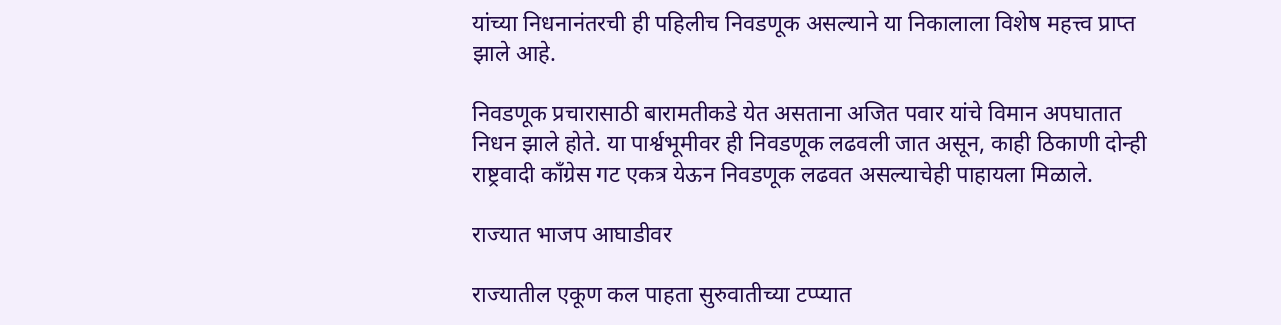यांच्या निधनानंतरची ही पहिलीच निवडणूक असल्याने या निकालाला विशेष महत्त्व प्राप्त झाले आहे.

निवडणूक प्रचारासाठी बारामतीकडे येत असताना अजित पवार यांचे विमान अपघातात निधन झाले होते. या पार्श्वभूमीवर ही निवडणूक लढवली जात असून, काही ठिकाणी दोन्ही राष्ट्रवादी काँग्रेस गट एकत्र येऊन निवडणूक लढवत असल्याचेही पाहायला मिळाले.

राज्यात भाजप आघाडीवर

राज्यातील एकूण कल पाहता सुरुवातीच्या टप्प्यात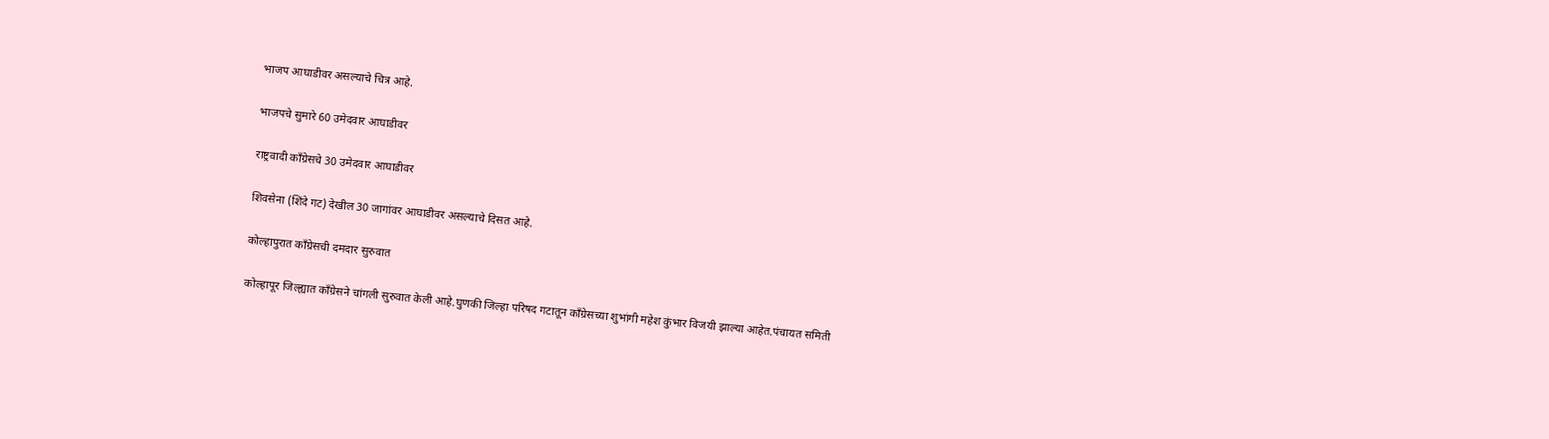भाजप आघाडीवर असल्याचे चित्र आहे.

भाजपचे सुमारे 60 उमेदवार आघाडीवर

राष्ट्रवादी काँग्रेसचे 30 उमेदवार आघाडीवर

शिवसेना (शिंदे गट) देखील 30 जागांवर आघाडीवर असल्याचे दिसत आहे.

कोल्हापुरात काँग्रेसची दमदार सुरुवात

कोल्हापूर जिल्ह्यात काँग्रेसने चांगली सुरुवात केली आहे.घुणकी जिल्हा परिषद गटातून काँग्रेसच्या शुभांगी महेश कुंभार विजयी झाल्या आहेत.पंचायत समिती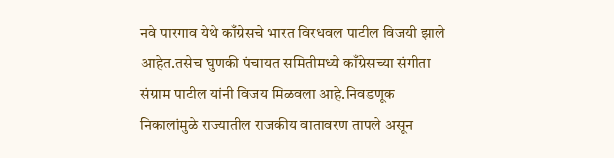नवे पारगाव येथे काँग्रेसचे भारत विरधवल पाटील विजयी झाले आहेत.तसेच घुणकी पंचायत समितीमध्ये काँग्रेसच्या संगीता संग्राम पाटील यांनी विजय मिळवला आहे.निवडणूक निकालांमुळे राज्यातील राजकीय वातावरण तापले असून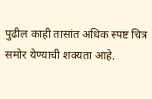पुढील काही तासांत अधिक स्पष्ट चित्र समोर येण्याची शक्यता आहे.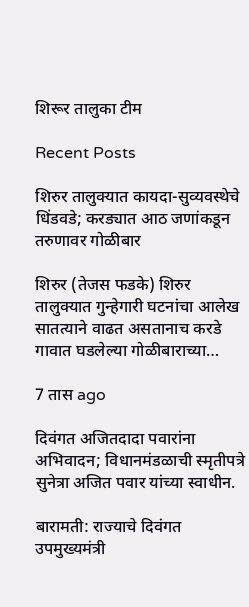शिरूर तालुका टीम

Recent Posts

शिरुर तालुक्यात कायदा-सुव्यवस्थेचे धिंडवडे; करड्यात आठ जणांकडून तरुणावर गोळीबार

शिरुर (तेजस फडके) शिरुर तालुक्यात गुन्हेगारी घटनांचा आलेख सातत्याने वाढत असतानाच करडे गावात घडलेल्या गोळीबाराच्या…

7 तास ago

दिवंगत अजितदादा पवारांना अभिवादन; विधानमंडळाची स्मृतीपत्रे सुनेत्रा अजित पवार यांच्या स्वाधीन.

बारामती: राज्याचे दिवंगत उपमुख्यमंत्री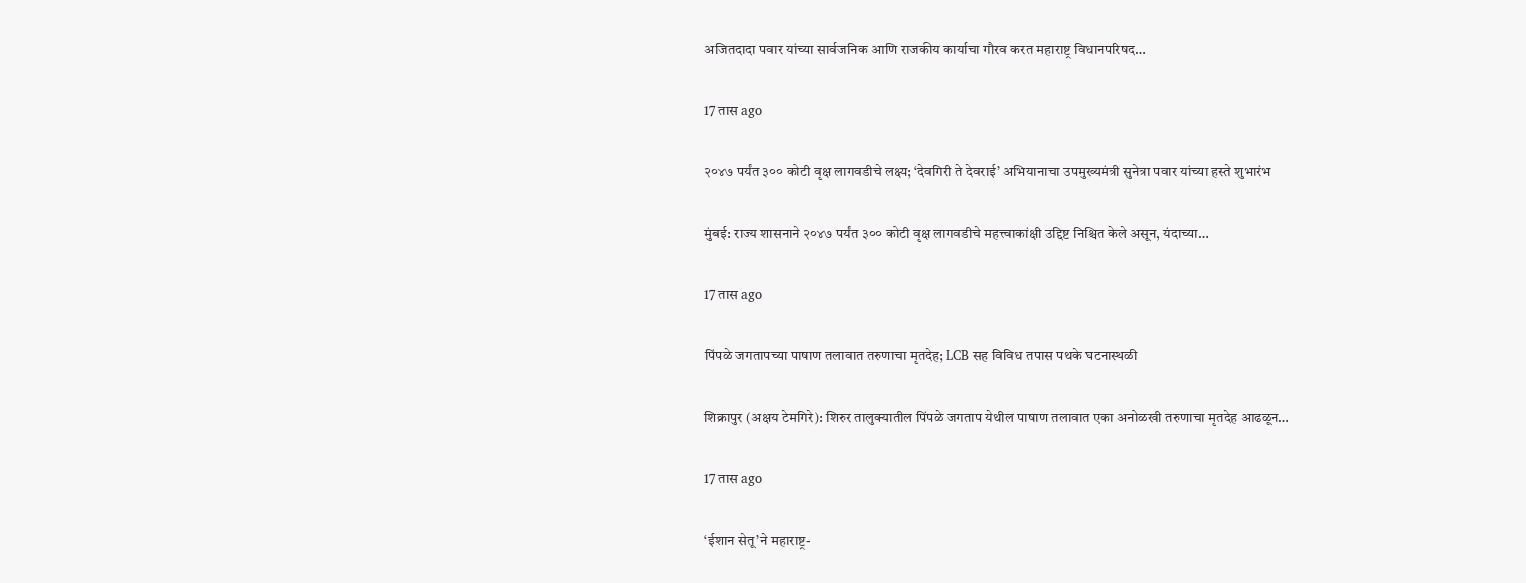अजितदादा पवार यांच्या सार्वजनिक आणि राजकीय कार्याचा गौरव करत महाराष्ट्र विधानपरिषद…

17 तास ago

२०४७ पर्यंत ३०० कोटी वृक्ष लागवडीचे लक्ष्य; ‘देवगिरी ते देवराई’ अभियानाचा उपमुख्यमंत्री सुनेत्रा पवार यांच्या हस्ते शुभारंभ

मुंबई: राज्य शासनाने २०४७ पर्यंत ३०० कोटी वृक्ष लागवडीचे महत्त्वाकांक्षी उद्दिष्ट निश्चित केले असून, यंदाच्या…

17 तास ago

पिंपळे जगतापच्या पाषाण तलावात तरुणाचा मृतदेह; LCB सह विविध तपास पथके घटनास्थळी

शिक्रापुर (अक्षय टेमगिरे): शिरुर तालुक्यातील पिंपळे जगताप येथील पाषाण तलावात एका अनोळखी तरुणाचा मृतदेह आढळून…

17 तास ago

‘ईशान सेतू’ने महाराष्ट्र-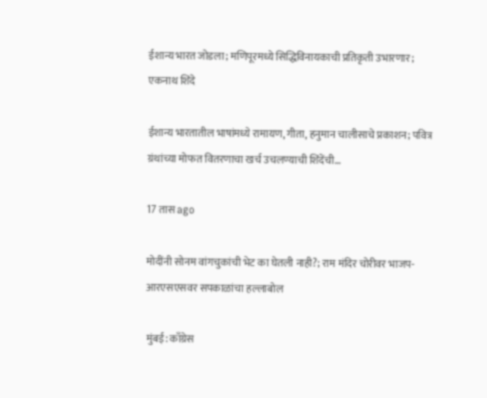ईशान्य भारत जोडला; मणिपूरमध्ये सिद्धिविनायकाची प्रतिकृती उभारणार; एकनाथ शिंदे

ईशान्य भारतातील भाषांमध्ये रामायण, गीता, हनुमान चालीसाचे प्रकाशन; पवित्र ग्रंथांच्या मोफत वितरणाचा खर्च उचलण्याची शिंदेंची…

17 तास ago

मोदींनी सोनम वांगचुकांची भेट का घेतली नाही?; राम मंदिर चोरीवर भाजप-आरएसएसवर सपकाळांचा हल्लाबोल

मुंबई: काँग्रेस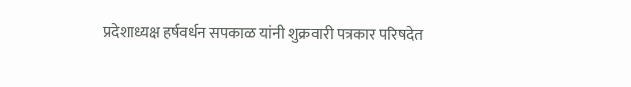प्रदेशाध्यक्ष हर्षवर्धन सपकाळ यांनी शुक्रवारी पत्रकार परिषदेत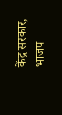केंद्र सरकार, भाजप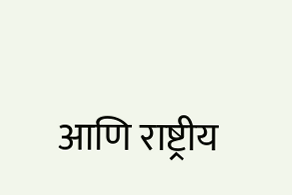आणि राष्ट्रीय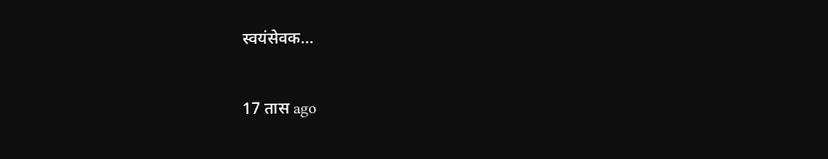स्वयंसेवक…

17 तास ago